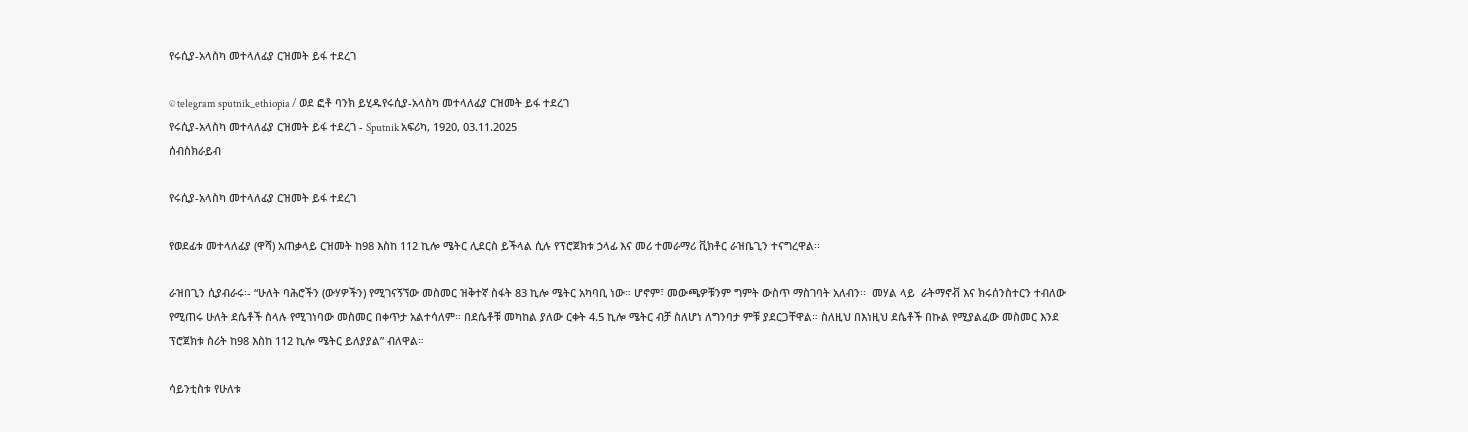የሩሲያ-አላስካ መተላለፊያ ርዝመት ይፋ ተደረገ

© telegram sputnik_ethiopia / ወደ ፎቶ ባንክ ይሂዱየሩሲያ-አላስካ መተላለፊያ ርዝመት ይፋ ተደረገ
የሩሲያ-አላስካ መተላለፊያ ርዝመት ይፋ ተደረገ - Sputnik አፍሪካ, 1920, 03.11.2025
ሰብስክራይብ

የሩሲያ-አላስካ መተላለፊያ ርዝመት ይፋ ተደረገ

የወደፊቱ መተላለፊያ (ዋሻ) አጠቃላይ ርዝመት ከ98 እስከ 112 ኪሎ ሜትር ሊደርስ ይችላል ሲሉ የፕሮጀክቱ ኃላፊ እና መሪ ተመራማሪ ቪክቶር ራዝቤጊን ተናግረዋል፡፡

ራዝበጊን ሲያብራሩ፡- “ሁለት ባሕሮችን (ውሃዎችን) የሚገናኝኘው መስመር ዝቅተኛ ስፋት 83 ኪሎ ሜትር አካባቢ ነው። ሆኖም፣ መውጫዎቹንም ግምት ውስጥ ማስገባት አለብን፡፡  መሃል ላይ  ራትማኖቭ እና ክሩሰንስተርን ተብለው የሚጠሩ ሁለት ደሴቶች ስላሉ የሚገነባው መስመር በቀጥታ አልተሳለም። በደሴቶቹ መካከል ያለው ርቀት 4.5 ኪሎ ሜትር ብቻ ስለሆነ ለግንባታ ምቹ ያደርጋቸዋል። ስለዚህ በእነዚህ ደሴቶች በኩል የሚያልፈው መስመር እንደ ፕሮጀክቱ ስሪት ከ98 እስከ 112 ኪሎ ሜትር ይለያያል” ብለዋል።

ሳይንቲስቱ የሁለቱ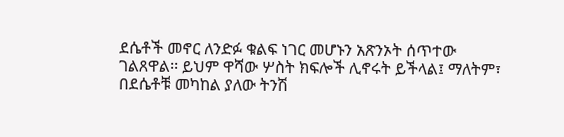ደሴቶች መኖር ለንድፉ ቁልፍ ነገር መሆኑን አጽንኦት ሰጥተው ገልጸዋል፡፡ ይህም ዋሻው ሦስት ክፍሎች ሊኖሩት ይችላል፤ ማለትም፣  በደሴቶቹ መካከል ያለው ትንሽ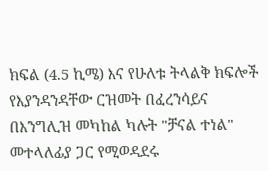ክፍል (4.5 ኪሜ) እና የሁለቱ ትላልቅ ክፍሎች የእያንዳንዳቸው ርዝመት በፈረንሳይና በእንግሊዝ መካከል ካሉት "ቻናል ተነል" መተላለፊያ ጋር የሚወዳደሩ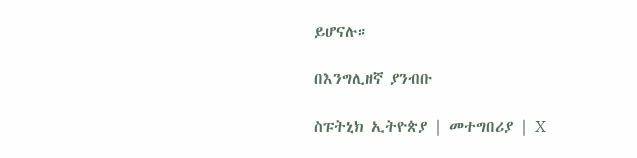ይሆናሉ።

በእንግሊዘኛ ያንብቡ

ስፑትኒክ ኢትዮጵያ | መተግበሪያ | X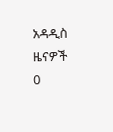አዳዲስ ዜናዎች
0